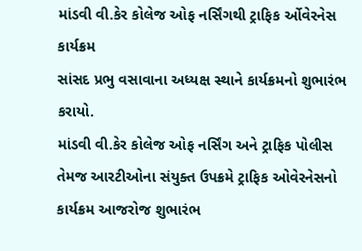માંડવી વી.કેર કોલેજ ઓફ નર્સિંગથી ટ્રાફિક ર્ઓવેરનેસ કાર્યક્રમ
સાંસદ પ્રભુ વસાવાના અધ્યક્ષ સ્થાને કાર્યક્રમનો શુભારંભ કરાયો.
માંડવી વી.કેર કોલેજ ઓફ નર્સિંગ અને ટ્રાફિક પોલીસ તેમજ આરટીઓના સંયુક્ત ઉપક્રમે ટ્રાફિક ઓવેરનેસનો કાર્યક્રમ આજરોજ શુભારંભ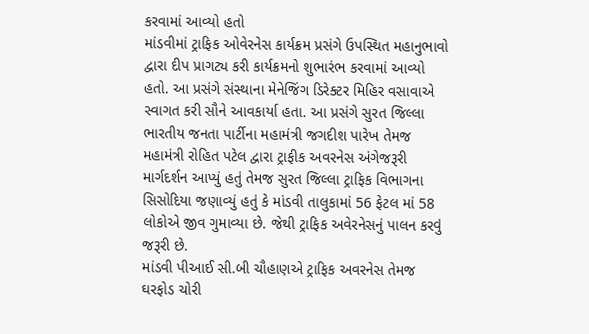કરવામાં આવ્યો હતો
માંડવીમાં ટ્રાફિક ઓવેરનેસ કાર્યક્રમ પ્રસંગે ઉપસ્થિત મહાનુભાવો દ્વારા દીપ પ્રાગટ્ય કરી કાર્યક્રમનો શુભારંભ કરવામાં આવ્યો હતો. આ પ્રસંગે સંસ્થાના મેનેજિંગ ડિરેક્ટર મિહિર વસાવાએ સ્વાગત કરી સૌને આવકાર્યા હતા. આ પ્રસંગે સુરત જિલ્લા ભારતીય જનતા પાર્ટીના મહામંત્રી જગદીશ પારેખ તેમજ મહામંત્રી રોહિત પટેલ દ્વારા ટ્રાફીક અવરનેસ અંગેજરૂરી માર્ગદર્શન આપ્યું હતું તેમજ સુરત જિલ્લા ટ્રાફિક વિભાગના સિસોદિયા જણાવ્યું હતું કે માંડવી તાલુકામાં 56 ફેટલ માં 58 લોકોએ જીવ ગુમાવ્યા છે. જેથી ટ્રાફિક અવેરનેસનું પાલન કરવું જરૂરી છે.
માંડવી પીઆઈ સી.બી ચૌહાણએ ટ્રાફિક અવરનેસ તેમજ ઘરફોડ ચોરી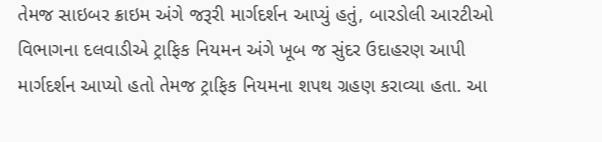તેમજ સાઇબર ક્રાઇમ અંગે જરૂરી માર્ગદર્શન આપ્યું હતું, બારડોલી આરટીઓ વિભાગના દલવાડીએ ટ્રાફિક નિયમન અંગે ખૂબ જ સુંદર ઉદાહરણ આપી માર્ગદર્શન આપ્યો હતો તેમજ ટ્રાફિક નિયમના શપથ ગ્રહણ કરાવ્યા હતા. આ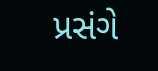પ્રસંગે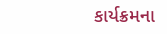કાર્યક્રમના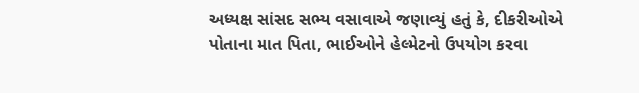અધ્યક્ષ સાંસદ સભ્ય વસાવાએ જણાવ્યું હતું કે, દીકરીઓએ પોતાના માત પિતા, ભાઈઓને હેલ્મેટનો ઉપયોગ કરવા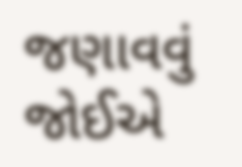જણાવવું જોઈએ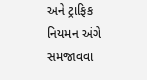અને ટ્રાફિક નિયમન અંગે સમજાવવા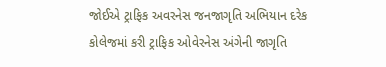જોઈએ ટ્રાફિક અવરનેસ જનજાગૃતિ અભિયાન દરેક કોલેજમાં કરી ટ્રાફિક ઓવેરનેસ અંગેની જાગૃતિ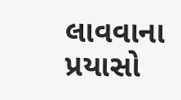લાવવાના પ્રયાસો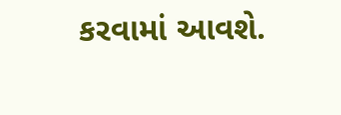કરવામાં આવશે.